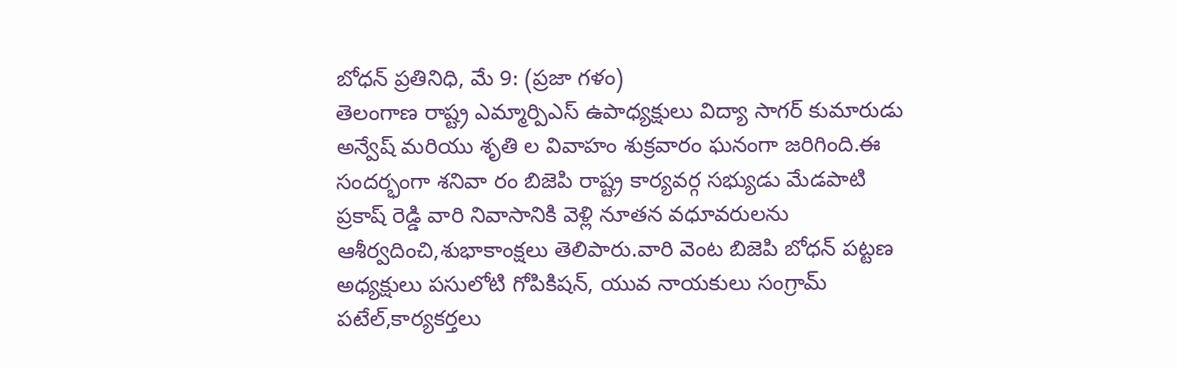బోధన్ ప్రతినిధి, మే 9: (ప్రజా గళం)
తెలంగాణ రాష్ట్ర ఎమ్మార్పిఎస్ ఉపాధ్యక్షులు విద్యా సాగర్ కుమారుడు అన్వేష్ మరియు శృతి ల వివాహం శుక్రవారం ఘనంగా జరిగింది.ఈ సందర్భంగా శనివా రం బిజెపి రాష్ట్ర కార్యవర్గ సభ్యుడు మేడపాటి ప్రకాష్ రెడ్డి వారి నివాసానికి వెళ్లి నూతన వధూవరులను ఆశీర్వదించి,శుభాకాంక్షలు తెలిపారు.వారి వెంట బిజెపి బోధన్ పట్టణ అధ్యక్షులు పసులోటి గోపికిషన్, యువ నాయకులు సంగ్రామ్ పటేల్,కార్యకర్తలు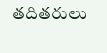తదితరులు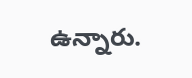ఉన్నారు.